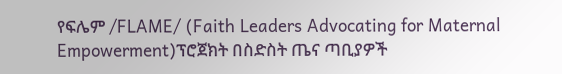የፍሌም /FLAME/ (Faith Leaders Advocating for Maternal Empowerment)ፕሮጀክት በስድስት ጤና ጣቢያዎች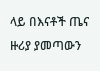ላይ በእናቶች ጤና ዙሪያ ያመጣውን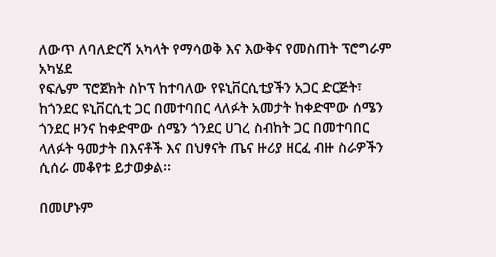ለውጥ ለባለድርሻ አካላት የማሳወቅ እና እውቅና የመስጠት ፕሮግራም አካሄደ
የፍሌም ፕሮጀክት ስኮፕ ከተባለው የዩኒቨርሲቲያችን አጋር ድርጅት፣ ከጎንደር ዩኒቨርሲቲ ጋር በመተባበር ላለፉት አመታት ከቀድሞው ሰሜን ጎንደር ዞንና ከቀድሞው ሰሜን ጎንደር ሀገረ ስብከት ጋር በመተባበር ላለፉት ዓመታት በእናቶች እና በህፃናት ጤና ዙሪያ ዘርፈ ብዙ ስራዎችን ሲሰራ መቆየቱ ይታወቃል፡፡

በመሆኑም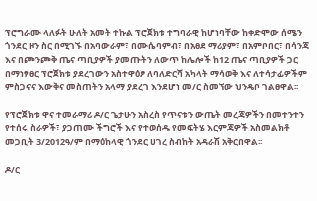ፕሮግራሙ ላለፉት ሁለት አመት ተኩል ፕሮጀክቱ ተግባራዊ ከሆነባቸው ከቀድሞው ሰሜን ጎንደር ዞን ስር በሚገኙ በአባውራም፣ በሙሴባምብ፣ በአፀደ ማሪያም፣ በአምቦበር፣ በሳንጃ እና በጮንጮቅ ጤና ጣቢያዎች ያመጡትን ለውጥ ከሌሎች ከ12 ጤና ጣቢያዎች ጋር በማነፃፀር ፕሮጀክቱ ያደረገውን አስተዋዕፆ ለባለድርሻ አካላት ማሳወቅ እና ለተሳታፊዎችም ምስጋናና እውቅና መስጠትን አላማ ያደረገ እንደሆነ መ/ር ስመኘው ህንዴቦ ገልፀዋል፡፡

የፕሮጀክቱ ዋና ተመራማሪ ዶ/ር ጌታሁን አስረስ የጥናቱን ውጤት መረጃዎችን በመተንተን የተሰሩ ስራዎች፣ ያጋጠሙ ችግሮች እና የተወሰዱ የመፍትሄ እርምጃዎች አስመልክቶ መጋቢት 3/2012ዓ/ም በማዕከላዊ ጎንደር ሀገረ ስብከት አዳራሽ አቅርበዋል፡፡

ዶ/ር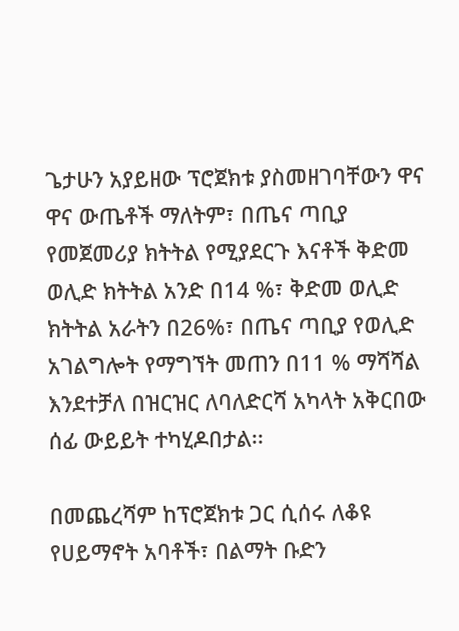ጌታሁን አያይዘው ፕሮጀክቱ ያስመዘገባቸውን ዋና ዋና ውጤቶች ማለትም፣ በጤና ጣቢያ የመጀመሪያ ክትትል የሚያደርጉ እናቶች ቅድመ ወሊድ ክትትል አንድ በ14 %፣ ቅድመ ወሊድ ክትትል አራትን በ26%፣ በጤና ጣቢያ የወሊድ አገልግሎት የማግኘት መጠን በ11 % ማሻሻል እንደተቻለ በዝርዝር ለባለድርሻ አካላት አቅርበው ሰፊ ውይይት ተካሂዶበታል፡፡

በመጨረሻም ከፕሮጀክቱ ጋር ሲሰሩ ለቆዩ የሀይማኖት አባቶች፣ በልማት ቡድን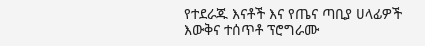የተደራጁ እናቶች እና የጤና ጣቢያ ሀላፊዎች እውቅና ተሰጥቶ ፕሮግራሙ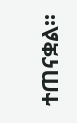ተጠናቋል፡፡